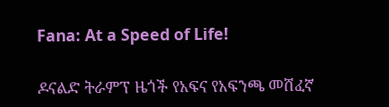Fana: At a Speed of Life!

ዶናልድ ትራምፕ ዜጎች የአፍና የአፍንጫ መሸፈኛ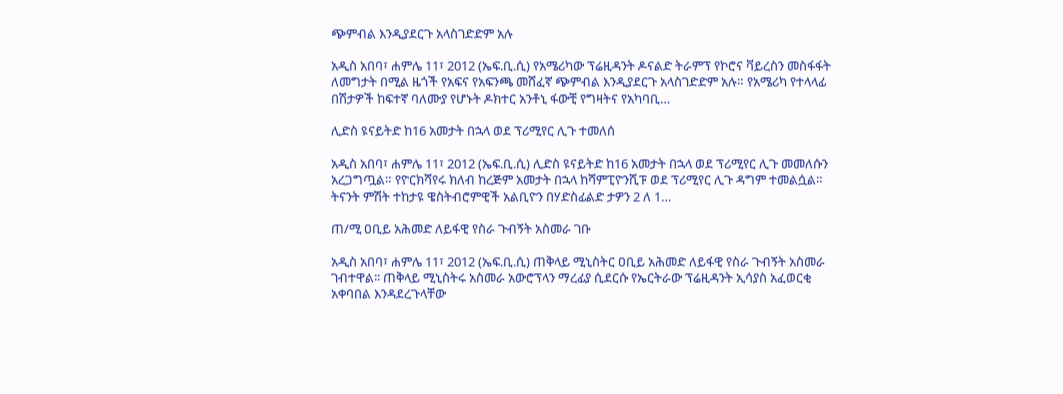ጭምብል እንዲያደርጉ አላስገድድም አሉ

አዲስ አበባ፣ ሐምሌ 11፣ 2012 (ኤፍ.ቢ.ሲ) የአሜሪካው ፕሬዚዳንት ዶናልድ ትራምፕ የኮሮና ቫይረስን መስፋፋት ለመግታት በሚል ዜጎች የአፍና የአፍንጫ መሸፈኛ ጭምብል እንዲያደርጉ አላስገድድም አሉ። የአሜሪካ የተላላፊ በሽታዎች ከፍተኛ ባለሙያ የሆኑት ዶክተር አንቶኒ ፋውቺ የግዛትና የአካባቢ…

ሊድስ ዩናይትድ ከ16 አመታት በኋላ ወደ ፕሪሚየር ሊጉ ተመለሰ

አዲስ አበባ፣ ሐምሌ 11፣ 2012 (ኤፍ.ቢ.ሲ) ሊድስ ዩናይትድ ከ16 አመታት በኋላ ወደ ፕሪሚየር ሊጉ መመለሱን አረጋግጧል። የዮርክሻየሩ ክለብ ከረጅም አመታት በኋላ ከሻምፒዮንሺፑ ወደ ፕሪሚየር ሊጉ ዳግም ተመልሷል። ትናንት ምሽት ተከታዩ ዌስትብሮምዊች አልቢዮን በሃድስፊልድ ታዎን 2 ለ 1…

ጠ/ሚ ዐቢይ አሕመድ ለይፋዊ የስራ ጉብኝት አስመራ ገቡ

አዲስ አበባ፣ ሐምሌ 11፣ 2012 (ኤፍ.ቢ.ሲ) ጠቅላይ ሚኒስትር ዐቢይ አሕመድ ለይፋዊ የስራ ጉብኝት አስመራ ገብተዋል፡፡ ጠቅላይ ሚኒስትሩ አስመራ አውሮፕላን ማረፊያ ሲደርሱ የኤርትራው ፕሬዚዳንት ኢሳያስ አፈወርቂ አቀባበል እንዳደረጉላቸው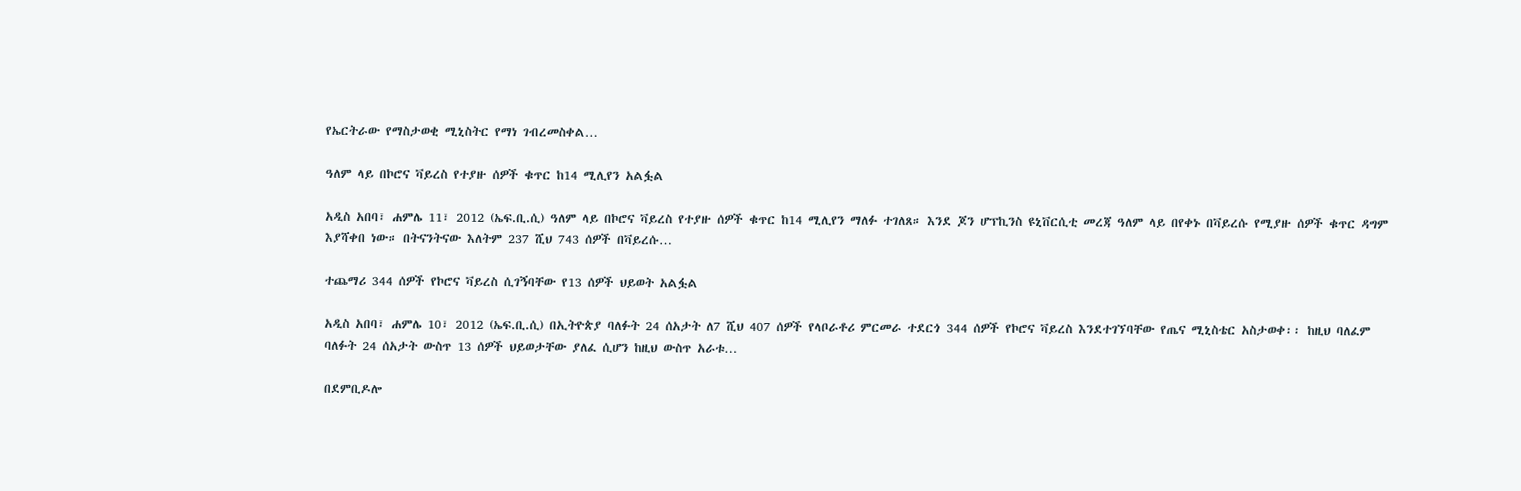የኤርትራው የማስታወቂ ሚኒስትር የማነ ገብረመስቀል…

ዓለም ላይ በኮሮና ቫይረስ የተያዙ ሰዎች ቁጥር ከ14 ሚሊየን አልፏል

አዲስ አበባ፣ ሐምሌ 11፣ 2012 (ኤፍ.ቢ.ሲ) ዓለም ላይ በኮሮና ቫይረስ የተያዙ ሰዎች ቁጥር ከ14 ሚሊየን ማለፉ ተገለጸ። እንደ ጆን ሆፕኪንስ ዩኒቨርሲቲ መረጃ ዓለም ላይ በየቀኑ በቫይረሱ የሚያዙ ሰዎች ቁጥር ዳግም እያሻቀበ ነው። በትናንትናው እለትም 237 ሺህ 743 ሰዎች በቫይረሱ…

ተጨማሪ 344 ሰዎች የኮሮና ቫይረስ ሲገኝባቸው የ13 ሰዎች ህይወት አልፏል

አዲስ አበባ፣ ሐምሌ 10፣ 2012 (ኤፍ.ቢ.ሲ) በኢትዮጵያ ባለፉት 24 ሰአታት ለ7 ሺህ 407 ሰዎች የላቦራቶሪ ምርመራ ተደርጎ 344 ሰዎች የኮሮና ቫይረስ እንደተገኘባቸው የጤና ሚኒስቴር አስታወቀ፡፡ ከዚህ ባለፈም ባለፉት 24 ሰአታት ውስጥ 13 ሰዎች ህይወታቸው ያለፈ ሲሆን ከዚህ ውስጥ አራቱ…

በደምቢዶሎ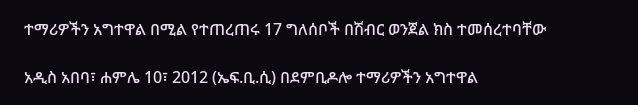ተማሪዎችን አግተዋል በሚል የተጠረጠሩ 17 ግለሰቦች በሽብር ወንጀል ክስ ተመሰረተባቸው

አዲስ አበባ፣ ሐምሌ 10፣ 2012 (ኤፍ.ቢ.ሲ) በደምቢዶሎ ተማሪዎችን አግተዋል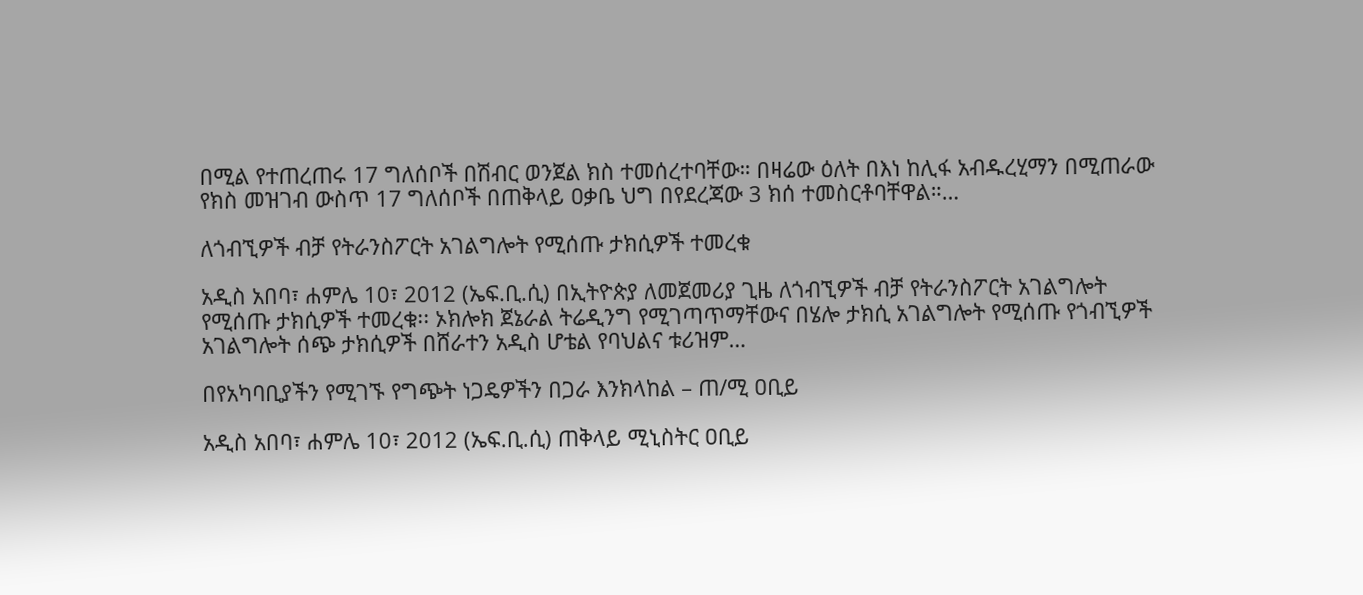በሚል የተጠረጠሩ 17 ግለሰቦች በሽብር ወንጀል ክስ ተመሰረተባቸው። በዛሬው ዕለት በእነ ከሊፋ አብዱረሂማን በሚጠራው የክስ መዝገብ ውስጥ 17 ግለሰቦች በጠቅላይ ዐቃቤ ህግ በየደረጃው 3 ክሰ ተመስርቶባቸዋል።…

ለጎብኚዎች ብቻ የትራንስፖርት አገልግሎት የሚሰጡ ታክሲዎች ተመረቁ

አዲስ አበባ፣ ሐምሌ 10፣ 2012 (ኤፍ.ቢ.ሲ) በኢትዮጵያ ለመጀመሪያ ጊዜ ለጎብኚዎች ብቻ የትራንስፖርት አገልግሎት የሚሰጡ ታክሲዎች ተመረቁ፡፡ ኦክሎክ ጀኔራል ትሬዲንግ የሚገጣጥማቸውና በሄሎ ታክሲ አገልግሎት የሚሰጡ የጎብኚዎች አገልግሎት ሰጭ ታክሲዎች በሸራተን አዲስ ሆቴል የባህልና ቱሪዝም…

በየአካባቢያችን የሚገኙ የግጭት ነጋዴዎችን በጋራ እንክላከል – ጠ/ሚ ዐቢይ

አዲስ አበባ፣ ሐምሌ 10፣ 2012 (ኤፍ.ቢ.ሲ) ጠቅላይ ሚኒስትር ዐቢይ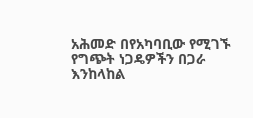አሕመድ በየአካባቢው የሚገኙ የግጭት ነጋዴዎችን በጋራ እንከላከል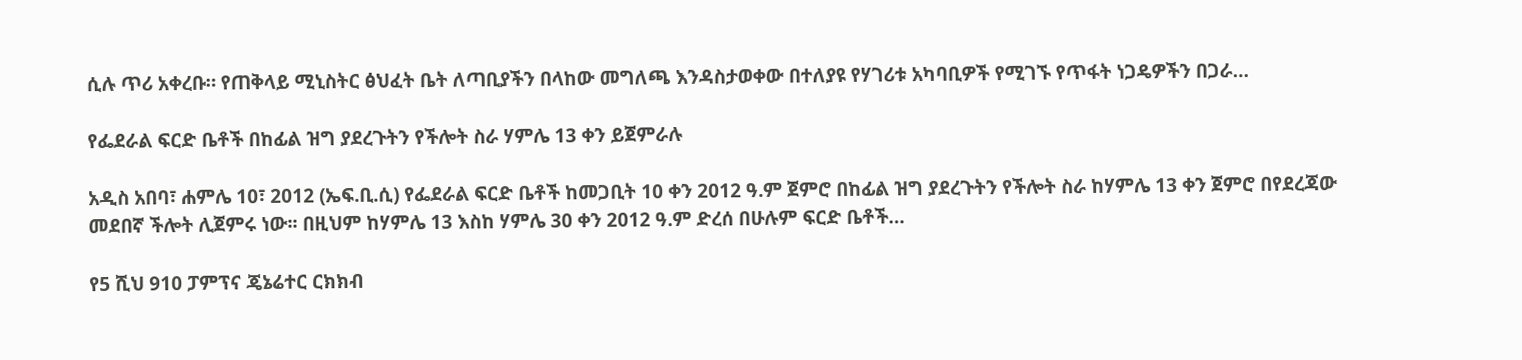ሲሉ ጥሪ አቀረቡ። የጠቅላይ ሚኒስትር ፅህፈት ቤት ለጣቢያችን በላከው መግለጫ እንዳስታወቀው በተለያዩ የሃገሪቱ አካባቢዎች የሚገኙ የጥፋት ነጋዴዎችን በጋራ…

የፌደራል ፍርድ ቤቶች በከፊል ዝግ ያደረጉትን የችሎት ስራ ሃምሌ 13 ቀን ይጀምራሉ

አዲስ አበባ፣ ሐምሌ 10፣ 2012 (ኤፍ.ቢ.ሲ) የፌደራል ፍርድ ቤቶች ከመጋቢት 10 ቀን 2012 ዓ.ም ጀምሮ በከፊል ዝግ ያደረጉትን የችሎት ስራ ከሃምሌ 13 ቀን ጀምሮ በየደረጃው መደበኛ ችሎት ሊጀምሩ ነው፡፡ በዚህም ከሃምሌ 13 እስከ ሃምሌ 30 ቀን 2012 ዓ.ም ድረሰ በሁሉም ፍርድ ቤቶች…

የ5 ሺህ 910 ፓምፕና ጄኔሬተር ርክክብ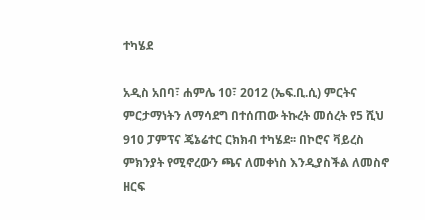ተካሄደ

አዲስ አበባ፣ ሐምሌ 10፣ 2012 (ኤፍ.ቢ.ሲ) ምርትና ምርታማነትን ለማሳደግ በተሰጠው ትኩረት መሰረት የ5 ሺህ 910 ፓምፕና ጄኔሬተር ርክክብ ተካሄደ፡፡ በኮሮና ቫይረስ ምክንያት የሚኖረውን ጫና ለመቀነስ እንዲያስችል ለመስኖ ዘርፍ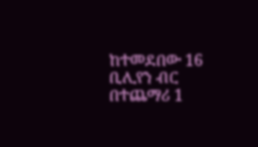ከተመደበው 16 ቢሊየን ብር በተጨማሪ 1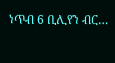ነጥብ 6 ቢሊየን ብር…